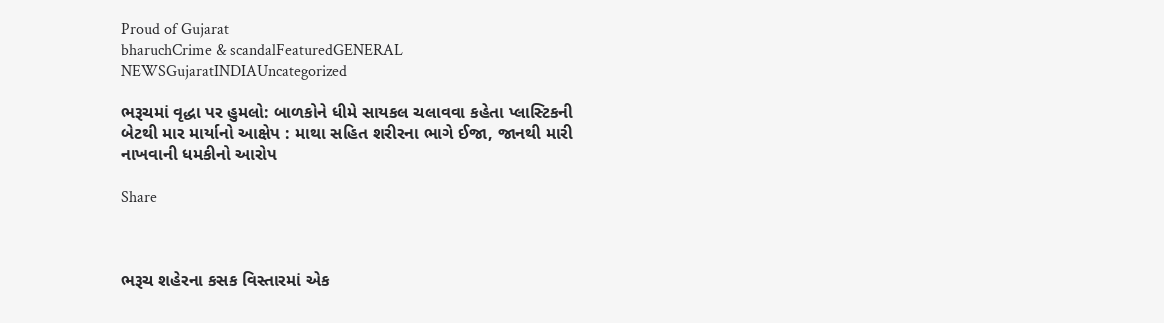Proud of Gujarat
bharuchCrime & scandalFeaturedGENERAL NEWSGujaratINDIAUncategorized

ભરૂચમાં વૃદ્ધા પર હુમલો: બાળકોને ધીમે સાયકલ ચલાવવા કહેતા પ્લાસ્ટિકની બેટથી માર માર્યાનો આક્ષેપ : માથા સહિત શરીરના ભાગે ઈજા, જાનથી મારી નાખવાની ધમકીનો આરોપ

Share



ભરૂચ શહેરના કસક વિસ્તારમાં એક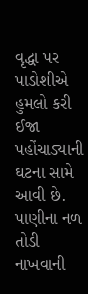વૃદ્ધા પર પાડોશીએ હુમલો કરી ઈજા પહોંચાડ્યાની ઘટના સામે આવી છે. પાણીના નળ તોડી નાખવાની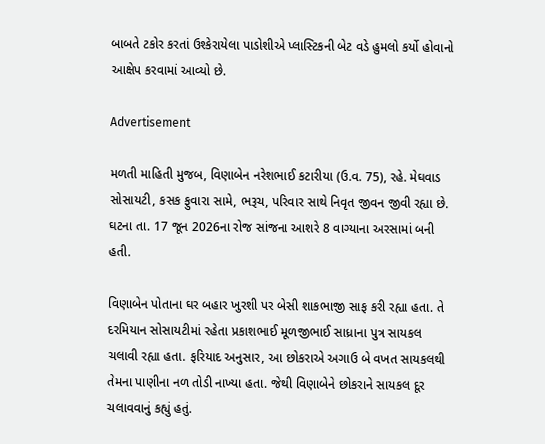બાબતે ટકોર કરતાં ઉશ્કેરાયેલા પાડોશીએ પ્લાસ્ટિકની બેટ વડે હુમલો કર્યો હોવાનો આક્ષેપ કરવામાં આવ્યો છે.

Advertisement

મળતી માહિતી મુજબ, વિણાબેન નરેશભાઈ કટારીયા (ઉ.વ. 75), રહે. મેઘવાડ સોસાયટી, કસક ફુવારા સામે, ભરૂચ, પરિવાર સાથે નિવૃત જીવન જીવી રહ્યા છે. ઘટના તા. 17 જૂન 2026ના રોજ સાંજના આશરે 8 વાગ્યાના અરસામાં બની હતી.

વિણાબેન પોતાના ઘર બહાર ખુરશી પર બેસી શાકભાજી સાફ કરી રહ્યા હતા. તે દરમિયાન સોસાયટીમાં રહેતા પ્રકાશભાઈ મૂળજીભાઈ સાધ્રાના પુત્ર સાયકલ ચલાવી રહ્યા હતા. ફરિયાદ અનુસાર, આ છોકરાએ અગાઉ બે વખત સાયકલથી તેમના પાણીના નળ તોડી નાખ્યા હતા. જેથી વિણાબેને છોકરાને સાયકલ દૂર ચલાવવાનું કહ્યું હતું.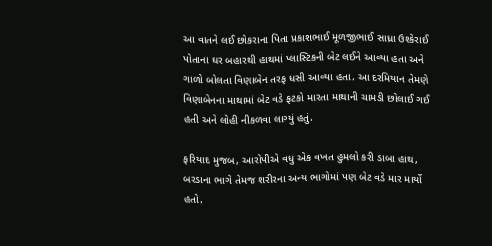આ વાતને લઈ છોકરાના પિતા પ્રકાશભાઈ મૂળજીભાઈ સાધ્રા ઉશ્કેરાઈ પોતાના ઘર બહારથી હાથમાં પ્લાસ્ટિકની બેટ લઈને આવ્યા હતા અને ગાળો બોલતા વિણાબેન તરફ ધસી આવ્યા હતા. આ દરમિયાન તેમણે વિણાબેનના માથામાં બેટ વડે ફટકો મારતા માથાની ચામડી છોલાઈ ગઈ હતી અને લોહી નીકળવા લાગ્યું હતું.

ફરિયાદ મુજબ, આરોપીએ વધુ એક વખત હુમલો કરી ડાબા હાથ, બરડાના ભાગે તેમજ શરીરના અન્ય ભાગોમાં પણ બેટ વડે માર માર્યો હતો.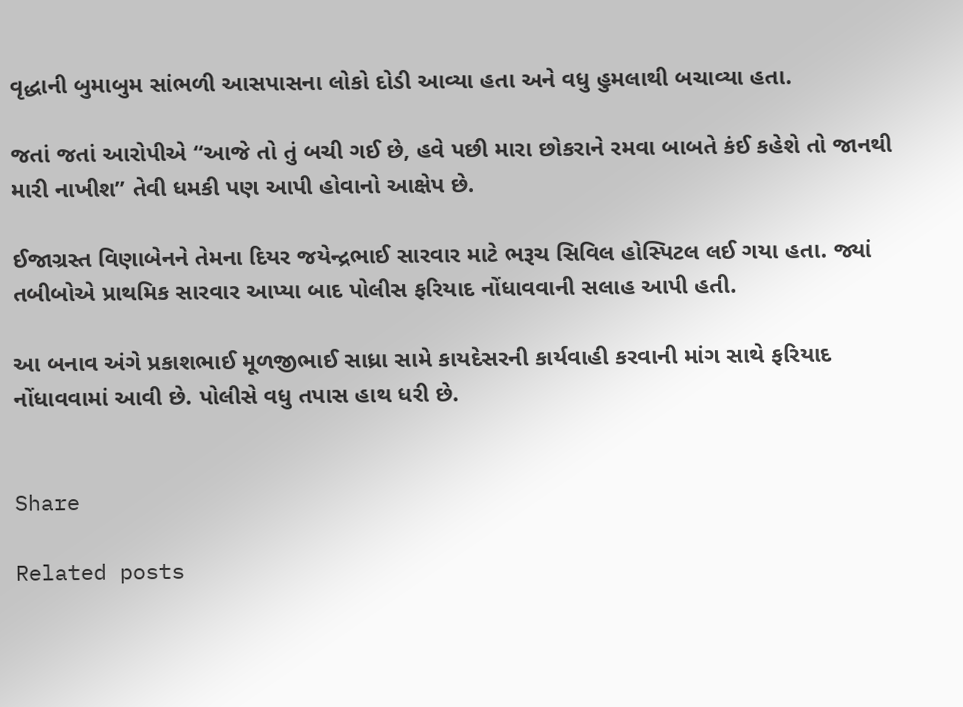વૃદ્ધાની બુમાબુમ સાંભળી આસપાસના લોકો દોડી આવ્યા હતા અને વધુ હુમલાથી બચાવ્યા હતા.

જતાં જતાં આરોપીએ “આજે તો તું બચી ગઈ છે, હવે પછી મારા છોકરાને રમવા બાબતે કંઈ કહેશે તો જાનથી મારી નાખીશ” તેવી ધમકી પણ આપી હોવાનો આક્ષેપ છે.

ઈજાગ્રસ્ત વિણાબેનને તેમના દિયર જયેન્દ્રભાઈ સારવાર માટે ભરૂચ સિવિલ હોસ્પિટલ લઈ ગયા હતા. જ્યાં તબીબોએ પ્રાથમિક સારવાર આપ્યા બાદ પોલીસ ફરિયાદ નોંધાવવાની સલાહ આપી હતી.

આ બનાવ અંગે પ્રકાશભાઈ મૂળજીભાઈ સાધ્રા સામે કાયદેસરની કાર્યવાહી કરવાની માંગ સાથે ફરિયાદ નોંધાવવામાં આવી છે. પોલીસે વધુ તપાસ હાથ ધરી છે.


Share

Related posts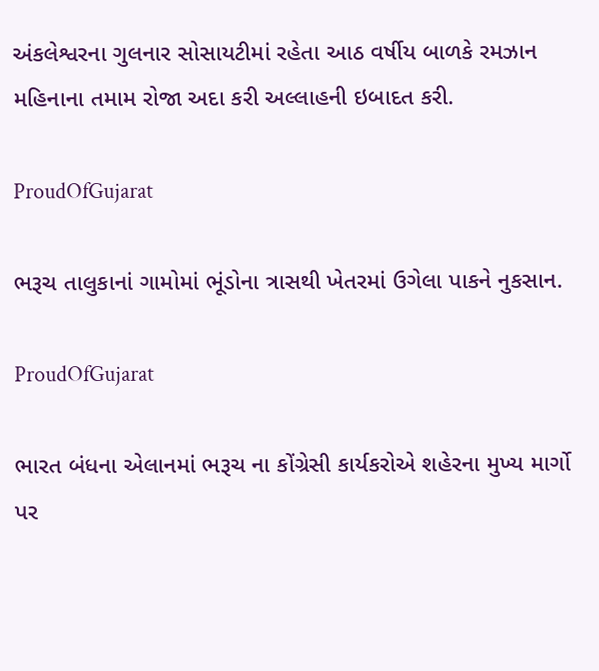અંકલેશ્વરના ગુલનાર સોસાયટીમાં રહેતા આઠ વર્ષીય બાળકે રમઝાન મહિનાના તમામ રોજા અદા કરી અલ્લાહની ઇબાદત કરી.

ProudOfGujarat

ભરૂચ તાલુકાનાં ગામોમાં ભૂંડોના ત્રાસથી ખેતરમાં ઉગેલા પાકને નુકસાન.

ProudOfGujarat

ભારત બંધના એલાનમાં ભરૂચ ના કોંગ્રેસી કાર્યકરોએ શહેરના મુખ્ય માર્ગો પર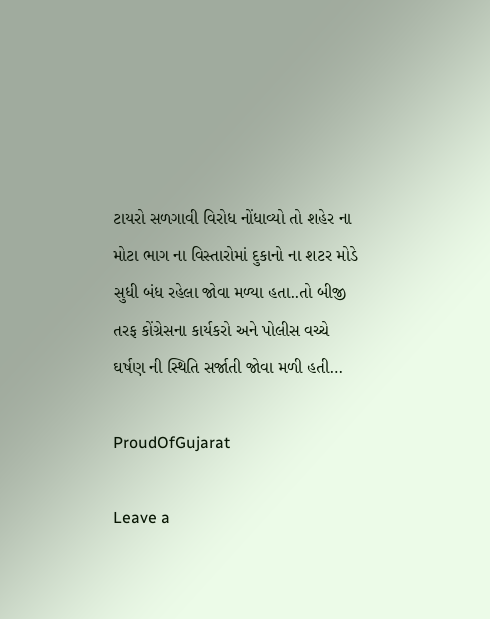ટાયરો સળગાવી વિરોધ નોંધાવ્યો તો શહેર ના મોટા ભાગ ના વિસ્તારોમાં દુકાનો ના શટર મોડે સુધી બંધ રહેલા જોવા મળ્યા હતા..તો બીજી તરફ કોંગ્રેસના કાર્યકરો અને પોલીસ વચ્ચે ઘર્ષણ ની સ્થિતિ સર્જાતી જોવા મળી હતી…

ProudOfGujarat

Leave a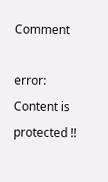Comment

error: Content is protected !!